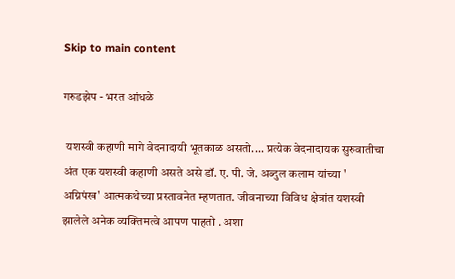Skip to main content

गरुडझेप - भरत आंधळे

 यशस्वी कहाणी मागे वेदनादायी भूतकाळ असतो.... प्रत्येक वेदनादायक सुरुवातीचा अंत एक यशस्वी कहाणी असते असे डॉ. ए. पी. जे. अब्दुल कलाम यांच्या ' अग्निपंख' आत्मकथेच्या प्रस्तावनेत म्हणतात. जीवनाच्या विविध क्षेत्रांत यशस्वी झालेले अनेक व्यक्तिमत्वे आपण पाहतो . अशा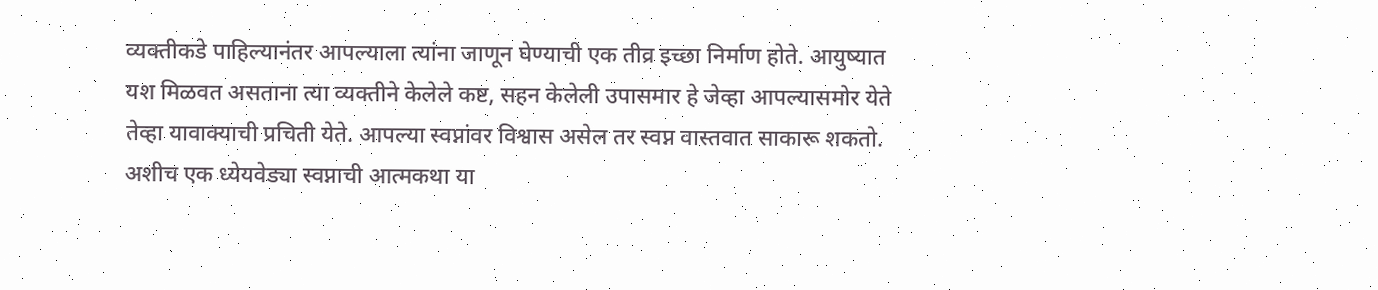व्यक्तीकडे पाहिल्यानंतर आपल्याला त्यांना जाणून घेण्याची एक तीव्र इच्छा निर्माण होते. आयुष्यात यश मिळवत असताना त्या व्यक्तीने केलेले कष्ट, सहन केलेली उपासमार हे जेव्हा आपल्यासमोर येते तेव्हा यावाक्याची प्रचिती येते. आपल्या स्वप्नांवर विश्वास असेल तर स्वप्न वास्तवात साकारू शकतो. अशीच एक ध्येयवेड्या स्वप्नाची आत्मकथा या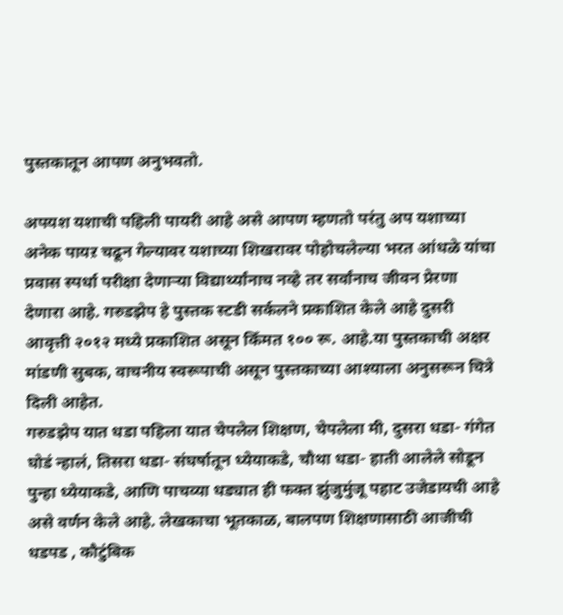पुस्तकातून आपण अनुभवतो.

अपयश यशाची पहिली पायरी आहे असे आपण म्हणतो परंतु अप यशाच्या अनेक पायऱ चढून गेल्यावर यशाच्या शिखरावर पोहोचलेल्या भरत आंधळे यांचा प्रवास स्पर्धा परीक्षा देणाऱ्या विद्यार्थ्यांनाच नव्हे तर सर्वांनाच जीवन प्रेरणा देणारा आहे. गरुडझेप हे पुस्तक स्टडी सर्कलने प्रकाशित केले आहे दुसरी आवृत्ती २०१२ मध्ये प्रकाशित असून किँमत १०० रू. आहे.या पुस्तकाची अक्षर मांडणी सुबक, वाचनीय स्वरूपाची असून पुस्तकाच्या आश्याला अनुसरून चित्रे दिली आहेत.
गरुडझेप यात धडा पहिला यात चेपलेल शिक्षण, चेपलेला मी, दुसरा धडा- गंगेत घोडं न्हालं, तिसरा धडा- संघर्षातून ध्येयाकडे, चौथा धडा- हाती आलेले सोडून पुन्हा ध्येयाकडे, आणि पाचव्या धड्यात ही फक्त झुंजुमुंजू पहाट उजेडायची आहे असे वर्णन केले आहे. लेखकाचा भूतकाळ, बालपण शिक्षणासाठी आजीची धडपड , कौटुंबिक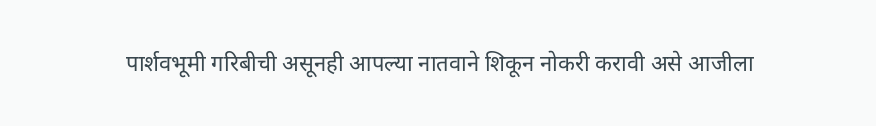पार्शवभूमी गरिबीची असूनही आपल्या नातवाने शिकून नोकरी करावी असे आजीला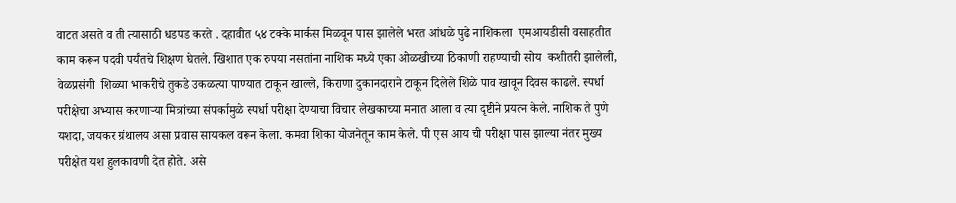वाटत असते व ती त्यासाठी धडपड करते . दहावीत ५४ टक्के मार्कस मिळवून पास झालेले भरत आंधळे पुढे नाशिकला  एमआयडीसी वसाहतीत काम करून पदवी पर्यंतचे शिक्षण घेतले. खिशात एक रुपया नसतांना नाशिक मध्ये एका ओळखीच्या ठिकाणी राहण्याची सोय  कशीतरी झालेली, वेळप्रसंगी  शिळ्या भाकरीचे तुकडे उकळत्या पाण्यात टाकून खाल्ले, किराणा दुकानदाराने टाकून दिलेले शिळे पाव खावून दिवस काढले. स्पर्धा परीक्षेचा अभ्यास करणाऱ्या मित्रांच्या संपर्कामुळे स्पर्धा परीक्षा देण्याचा विचार लेखकाच्या मनात आला व त्या दृष्टीने प्रयत्न केले. नाशिक ते पुणे यशदा, जयकर ग्रंथालय असा प्रवास सायकल वरून केला. कमवा शिका योजनेतून काम केले. पी एस आय ची परीक्षा पास झाल्या नंतर मुख्य परीक्षेत यश हुलकावणी देत होते. असे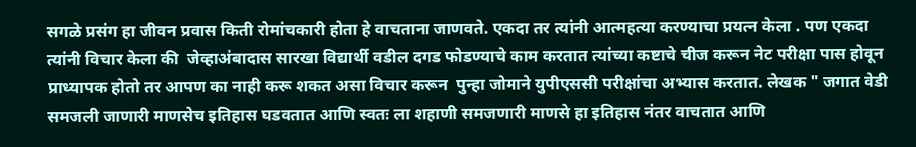सगळे प्रसंग हा जीवन प्रवास किती रोमांचकारी होता हे वाचताना जाणवते. एकदा तर त्यांनी आत्महत्या करण्याचा प्रयत्न केला . पण एकदा त्यांनी विचार केला की  जेव्हाअंबादास सारखा विद्यार्थी वडील दगड फोडण्याचे काम करतात त्यांच्या कष्टाचे चीज करून नेट परीक्षा पास होवून प्राध्यापक होतो तर आपण का नाही करू शकत असा विचार करून  पुन्हा जोमाने युपीएससी परीक्षांचा अभ्यास करतात. लेखक " जगात वेडी समजली जाणारी माणसेच इतिहास घडवतात आणि स्वतः ला शहाणी समजणारी माणसे हा इतिहास नंतर वाचतात आणि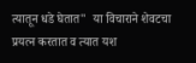त्यातून धडे घेतात"  या विचाराने शेवटचा प्रयत्न करतात व त्यात यश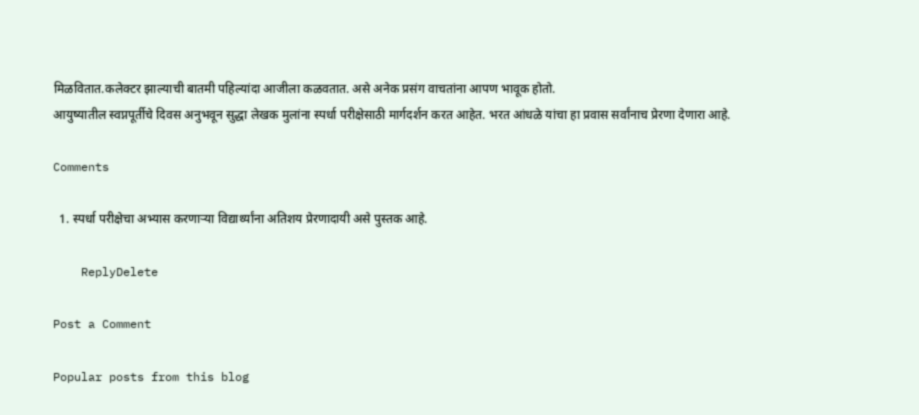मिळवितात.कलेक्टर झाल्याची बातमी पहिल्यांदा आजीला कळवतात. असे अनेक प्रसंग वाचतांना आपण भावूक होतो.
आयुष्यातील स्वप्नपूर्तीचे दिवस अनुभवून सुद्धा लेखक मुलांना स्पर्धा परीक्षेसाठी मार्गदर्शन करत आहेत. भरत आंधळे यांचा हा प्रवास सर्वांनाच प्रेरणा देणारा आहे.

Comments

  1. स्पर्धा परीक्षेचा अभ्यास करणाऱ्या विद्यार्थ्यांना अतिशय प्रेरणादायी असे पुस्तक आहे.

    ReplyDelete

Post a Comment

Popular posts from this blog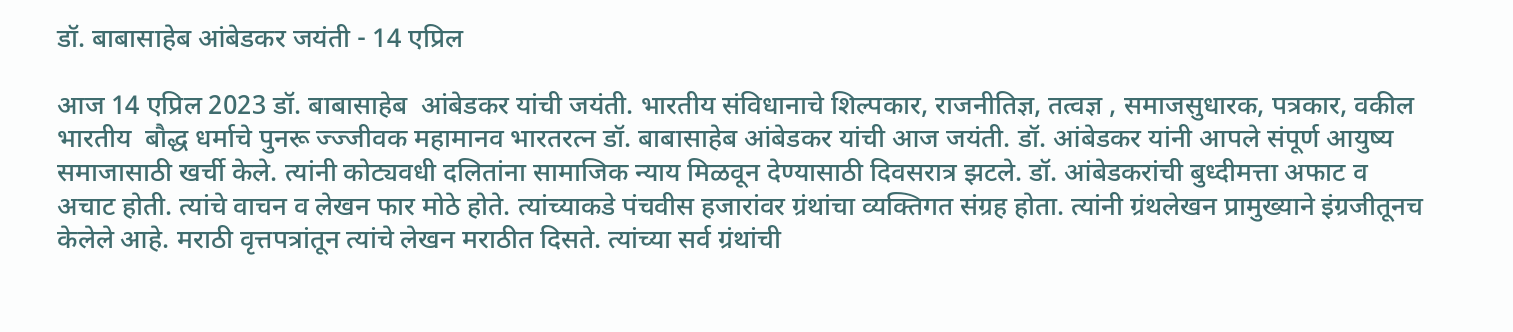डॉ. बाबासाहेब आंबेडकर जयंती - 14 एप्रिल

आज 14 एप्रिल 2023 डॉ. बाबासाहेब  आंबेडकर यांची जयंती. भारतीय संविधानाचे शिल्पकार, राजनीतिज्ञ, तत्वज्ञ , समाजसुधारक, पत्रकार, वकील भारतीय  बौद्ध धर्माचे पुनरू ज्ज्जीवक महामानव भारतरत्न डॉ. बाबासाहेब आंबेडकर यांची आज जयंती. डॉ. आंबेडकर यांनी आपले संपूर्ण आयुष्य समाजासाठी खर्ची केले. त्यांनी कोट्यवधी दलितांना सामाजिक न्याय मिळवून देण्यासाठी दिवसरात्र झटले. डॉ. आंबेडकरांची बुध्दीमत्ता अफाट व अचाट होती. त्यांचे वाचन व लेखन फार मोठे होते. त्यांच्याकडे पंचवीस हजारांवर ग्रंथांचा व्यक्तिगत संग्रह होता. त्यांनी ग्रंथलेखन प्रामुख्याने इंग्रजीतूनच केलेले आहे. मराठी वृत्तपत्रांतून त्यांचे लेखन मराठीत दिसते. त्यांच्या सर्व ग्रंथांची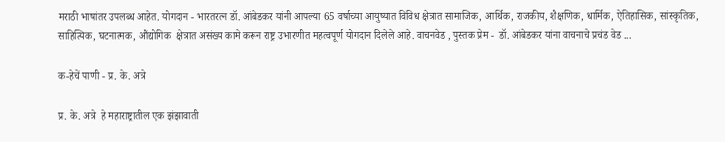मराठी भाषांतर उपलब्ध आहेत. योगदान - भारतरत्न डॉ. आंबेडकर यांनी आपल्या 65 वर्षाच्या आयुष्यात विविध क्षेत्रात सामाजिक, आर्थिक, राजकीय, शैक्षणिक, धार्मिक, ऐतिहासिक, सांस्कृतिक, साहित्यिक, घटनात्मक, औंद्योगिक  क्षेत्रात असंख्य कामे करून राष्ट्र उभारणीत महत्वपूर्ण योगदान दिलेले आहे. वाचनवेड , पुस्तक प्रेम -  डॉ. आंबेडकर यांना वाचनाचे प्रचंड वेड ...

क-हेचें पाणी - प्र. के. अत्रे

प्र. के. अत्रे  हे महाराष्ट्रातील एक झंझावाती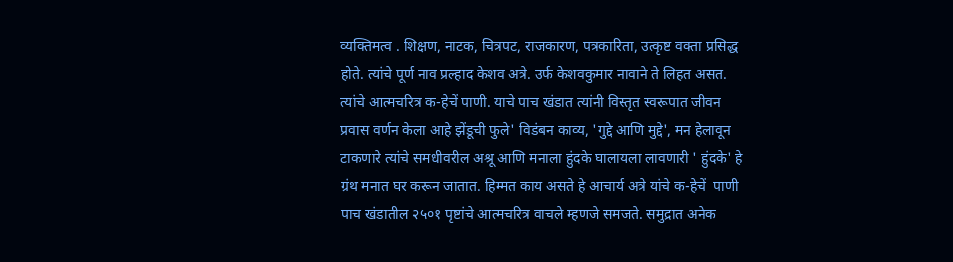व्यक्तिमत्व . शिक्षण, नाटक, चित्रपट, राजकारण, पत्रकारिता, उत्कृष्ट वक्ता प्रसिद्ध होते. त्यांचे पूर्ण नाव प्रल्हाद केशव अत्रे. उर्फ केशवकुमार नावाने ते लिहत असत. त्यांचे आत्मचरित्र क-हेचें पाणी. याचे पाच खंडात त्यांनी विस्तृत स्वरूपात जीवन प्रवास वर्णन केला आहे झेंडूची फुले' विडंबन काव्य, 'गुद्दे आणि मुद्दे', मन हेलावून टाकणारे त्यांचे समधीवरील अश्रू आणि मनाला हुंदके घालायला लावणारी ' हुंदके' हे ग्रंथ मनात घर करून जातात. हिम्मत काय असते हे आचार्य अत्रे यांचे क-हेचें  पाणी पाच खंडातील २५०१ पृष्टांचे आत्मचरित्र वाचले म्हणजे समजते. समुद्रात अनेक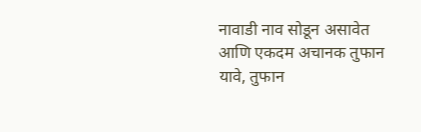नावाडी नाव सोडून असावेत आणि एकदम अचानक तुफान यावे, तुफान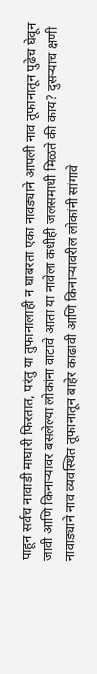पाहून सर्वच नावाडी माघारी फिरतात, परंतु या तुफानालाही न घाबरता एका नावड्याने आपली नाव तूफानातून पुढेच घेवून जावी आणि किनाऱ्यावर बसलेल्या लोकांना वाटावे आता या नावेला कधीही जलसमाधी मिळते की काय? दुसऱ्याच क्षणी नावाड्याने नाव व्यवस्थित तूफानातून बाहेर काढावी आणि किनाऱ्यावरील लोकांनी सांगावे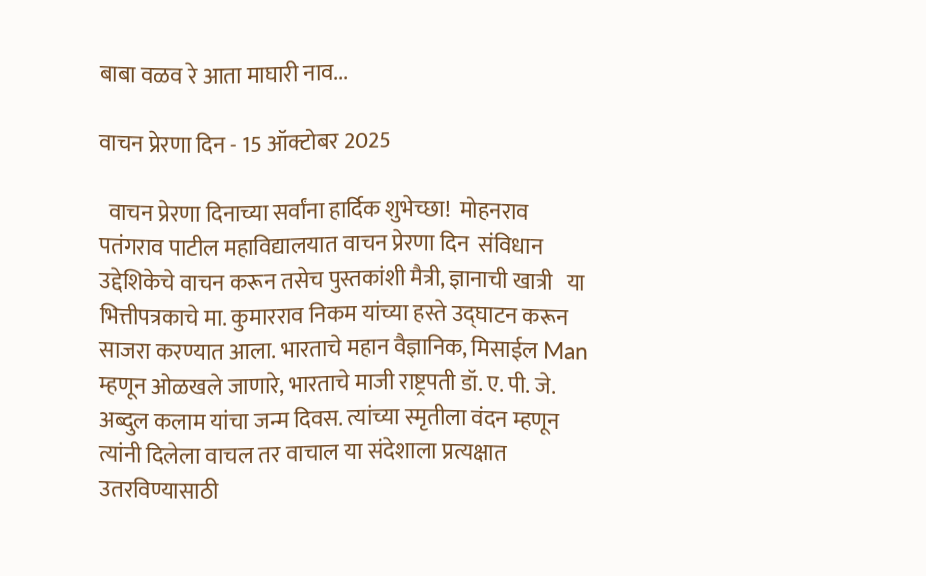बाबा वळव रे आता माघारी नाव...

वाचन प्रेरणा दिन - 15 ऑक्टोबर 2025

  वाचन प्रेरणा दिनाच्या सर्वांना हार्दिक शुभेच्छा!  मोहनराव पतंगराव पाटील महाविद्यालयात वाचन प्रेरणा दिन  संविधान उद्देशिकेचे वाचन करून तसेच पुस्तकांशी मैत्री, ज्ञानाची खात्री   या भित्तीपत्रकाचे मा. कुमारराव निकम यांच्या हस्ते उद्घाटन करून साजरा करण्यात आला. भारताचे महान वैज्ञानिक, मिसाईल Man म्हणून ओळखले जाणारे, भारताचे माजी राष्ट्रपती डॉ. ए. पी. जे. अब्दुल कलाम यांचा जन्म दिवस. त्यांच्या स्मृतीला वंदन म्हणून त्यांनी दिलेला वाचल तर वाचाल या संदेशाला प्रत्यक्षात उतरविण्यासाठी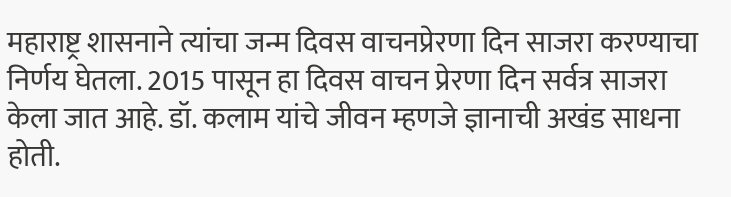महाराष्ट्र शासनाने त्यांचा जन्म दिवस वाचनप्रेरणा दिन साजरा करण्याचा निर्णय घेतला. 2015 पासून हा दिवस वाचन प्रेरणा दिन सर्वत्र साजरा केला जात आहे. डॉ. कलाम यांचे जीवन म्हणजे ज्ञानाची अखंड साधना होती.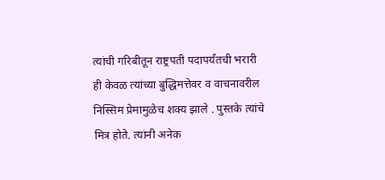त्यांची गरिबीतून राष्ट्रपती पदापर्यंतची भरारी ही केवळ त्यांच्या बुद्धिमत्तेवर व वाचनावरील निस्सिम प्रेमामुळेच शक्य झाले . पुस्तके त्यांचे मित्र होते. त्यांनी अनेक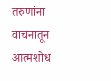तरुणांना वाचनातून आत्मशोध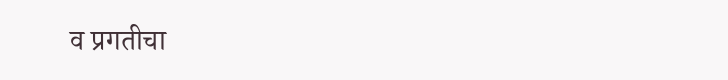व प्रगतीचा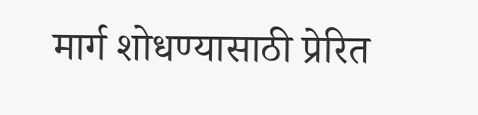मार्ग शोधण्यासाठी प्रेरित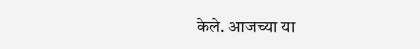केले. आजच्या या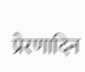प्रेरणादिन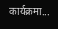कार्यक्रमा...